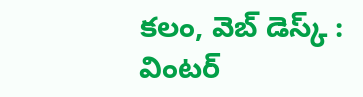కలం, వెబ్ డెస్క్ : వింటర్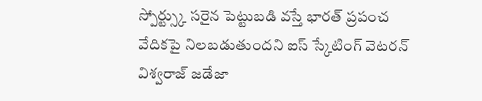స్పోర్ట్స్కు సరైన పెట్టుబడి వస్తే భారత్ ప్రపంచ వేదికపై నిలబడుతుందని ఐస్ స్కేటింగ్ వెటరన్ విశ్వరాజ్ జడేజా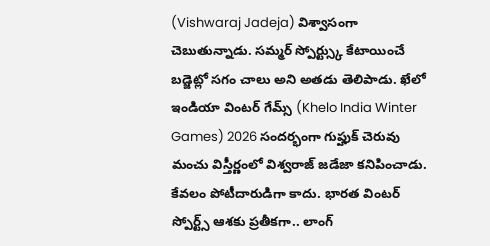(Vishwaraj Jadeja) విశ్వాసంగా చెబుతున్నాడు. సమ్మర్ స్పోర్ట్స్కు కేటాయించే బడ్జెట్లో సగం చాలు అని అతడు తెలిపాడు. ఖేలో ఇండియా వింటర్ గేమ్స్ (Khelo India Winter Games) 2026 సందర్భంగా గుప్హుక్ చెరువు మంచు విస్తీర్ణంలో విశ్వరాజ్ జడేజా కనిపించాడు.
కేవలం పోటీదారుడిగా కాదు. భారత వింటర్ స్పోర్ట్స్ ఆశకు ప్రతీకగా.. లాంగ్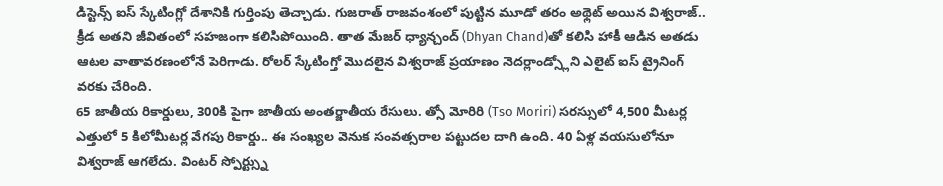డిస్టెన్స్ ఐస్ స్కేటింగ్లో దేశానికి గుర్తింపు తెచ్చాడు. గుజరాత్ రాజవంశంలో పుట్టిన మూడో తరం అథ్లెట్ అయిన విశ్వరాజ్.. క్రీడ అతని జీవితంలో సహజంగా కలిసిపోయింది. తాత మేజర్ ధ్యాన్చంద్ (Dhyan Chand)తో కలిసి హాకీ ఆడిన అతడు ఆటల వాతావరణంలోనే పెరిగాడు. రోలర్ స్కేటింగ్తో మొదలైన విశ్వరాజ్ ప్రయాణం నెదర్లాండ్స్లోని ఎలైట్ ఐస్ ట్రైనింగ్ వరకు చేరింది.
65 జాతీయ రికార్డులు, 300కి పైగా జాతీయ అంతర్జాతీయ రేసులు. త్సో మోరిరి (Tso Moriri) సరస్సులో 4,500 మీటర్ల ఎత్తులో 5 కిలోమీటర్ల వేగపు రికార్డు.. ఈ సంఖ్యల వెనుక సంవత్సరాల పట్టుదల దాగి ఉంది. 40 ఏళ్ల వయసులోనూ విశ్వరాజ్ ఆగలేదు. వింటర్ స్పోర్ట్స్ను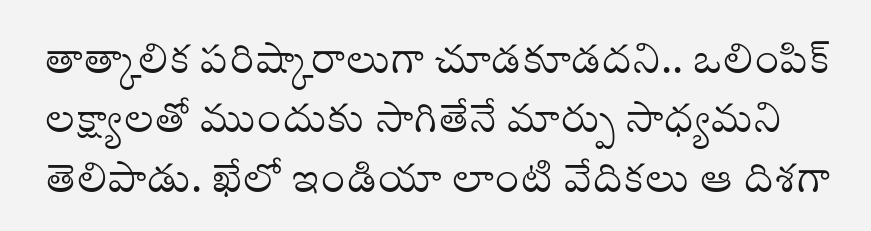తాత్కాలిక పరిష్కారాలుగా చూడకూడదని.. ఒలింపిక్ లక్ష్యాలతో ముందుకు సాగితేనే మార్పు సాధ్యమని తెలిపాడు. ఖేలో ఇండియా లాంటి వేదికలు ఆ దిశగా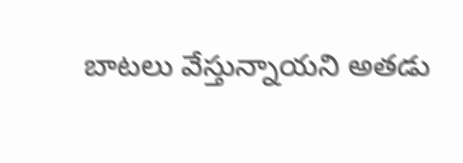బాటలు వేస్తున్నాయని అతడు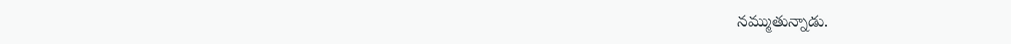నమ్ముతున్నాడు.